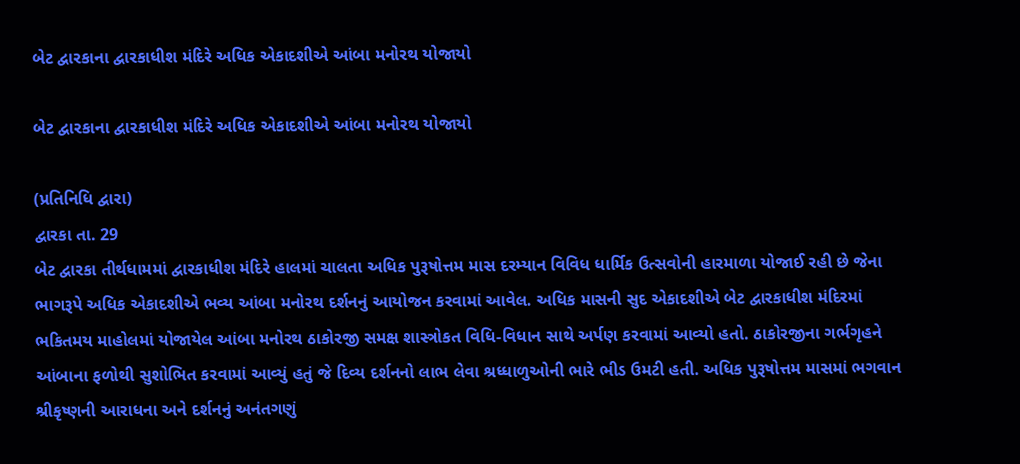બેટ દ્વારકાના દ્વારકાધીશ મંદિરે અધિક એકાદશીએ આંબા મનોરથ યોજાયો

બેટ દ્વારકાના દ્વારકાધીશ મંદિરે અધિક એકાદશીએ આંબા મનોરથ યોજાયો

(પ્રતિનિધિ દ્વારા)
દ્વારકા તા. 29
બેટ દ્વારકા તીર્થધામમાં દ્વારકાધીશ મંદિરે હાલમાં ચાલતા અધિક પુરૂષોત્તમ માસ દરમ્યાન વિવિધ ધાર્મિક ઉત્સવોની હારમાળા યોજાઈ રહી છે જેના ભાગરૂપે અધિક એકાદશીએ ભવ્ય આંબા મનોરથ દર્શનનું આયોજન કરવામાં આવેલ. અધિક માસની સુદ એકાદશીએ બેટ દ્વારકાધીશ મંદિરમાં ભકિતમય માહોલમાં યોજાયેલ આંબા મનોરથ ઠાકોરજી સમક્ષ શાસ્ત્રોકત વિધિ-વિધાન સાથે અર્પણ કરવામાં આવ્યો હતો. ઠાકોરજીના ગર્ભગૃહને આંબાના ફળોથી સુશોભિત કરવામાં આવ્યું હતું જે દિવ્ય દર્શનનો લાભ લેવા શ્રધ્ધાળુઓની ભારે ભીડ ઉમટી હતી. અધિક પુરૂષોત્તમ માસમાં ભગવાન શ્રીકૃષ્ણની આરાધના અને દર્શનનું અનંતગણું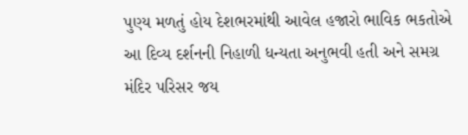પુણ્ય મળતું હોય દેશભરમાંથી આવેલ હજારો ભાવિક ભકતોએ આ દિવ્ય દર્શનની નિહાળી ધન્યતા અનુભવી હતી અને સમગ્ર મંદિર પરિસર જય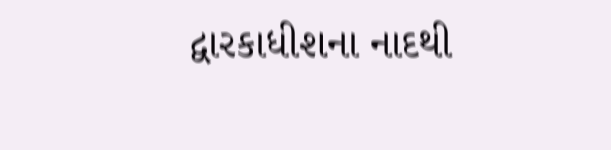દ્વારકાધીશના નાદથી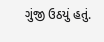ગુંજી ઉઠયું હતું.